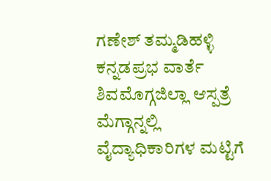ಗಣೇಶ್ ತಮ್ಮಡಿಹಳ್ಳಿ
ಕನ್ನಡಪ್ರಭ ವಾರ್ತೆ ಶಿವಮೊಗ್ಗಜಿಲ್ಲಾ ಆಸ್ಪತ್ರೆ ಮೆಗ್ಗಾನ್ನಲ್ಲಿ ವೈದ್ಯಾಧಿಕಾರಿಗಳ ಮಟ್ಟಿಗೆ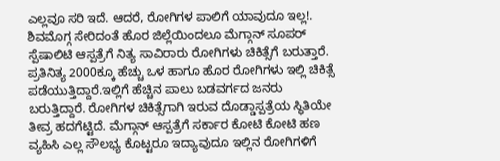ಎಲ್ಲವೂ ಸರಿ ಇದೆ. ಆದರೆ, ರೋಗಿಗಳ ಪಾಲಿಗೆ ಯಾವುದೂ ಇಲ್ಲ!.
ಶಿವಮೊಗ್ಗ ಸೇರಿದಂತೆ ಹೊರ ಜಿಲ್ಲೆಯಿಂದಲೂ ಮೆಗ್ಗಾನ್ ಸೂಪರ್ ಸ್ಪೆಷಾಲಿಟಿ ಆಸ್ಪತ್ರೆಗೆ ನಿತ್ಯ ಸಾವಿರಾರು ರೋಗಿಗಳು ಚಿಕಿತ್ಸೆಗೆ ಬರುತ್ತಾರೆ. ಪ್ರತಿನಿತ್ಯ 2000ಕ್ಕೂ ಹೆಚ್ಚು ಒಳ ಹಾಗೂ ಹೊರ ರೋಗಿಗಳು ಇಲ್ಲಿ ಚಿಕಿತ್ಸೆ ಪಡೆಯುತ್ತಿದ್ದಾರೆ.ಇಲ್ಲಿಗೆ ಹೆಚ್ಚಿನ ಪಾಲು ಬಡವರ್ಗದ ಜನರು ಬರುತ್ತಿದ್ದಾರೆ. ರೋಗಿಗಳ ಚಿಕಿತ್ಸೆಗಾಗಿ ಇರುವ ದೊಡ್ಡಾಸ್ಪತ್ರೆಯ ಸ್ಥಿತಿಯೇ ತೀವ್ರ ಹದಗೆಟ್ಟಿದೆ. ಮೆಗ್ಗಾನ್ ಆಸ್ಪತ್ರೆಗೆ ಸರ್ಕಾರ ಕೋಟಿ ಕೋಟಿ ಹಣ ವ್ಯಹಿಸಿ ಎಲ್ಲ ಸೌಲಭ್ಯ ಕೊಟ್ಟರೂ ಇದ್ಯಾವುದೂ ಇಲ್ಲಿನ ರೋಗಿಗಳಿಗೆ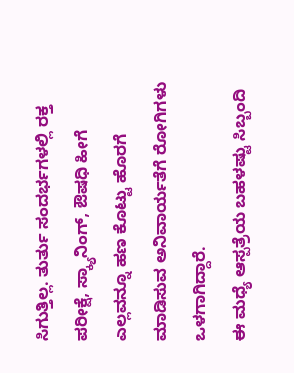ಸಿಗುತ್ತಿಲ್ಲ. ತುರ್ತು ಸಂದರ್ಭಗಳಲ್ಲಿ ರಕ್ತ ಪರೀಕ್ಷೆ, ಸ್ಕ್ಯಾನಿಂಗ್, ಔಷಧಿ ಹೀಗೆ ಎಲ್ಲವನ್ನೂ ಹಣ ಕೊಟ್ಟು ಹೊರಗೆ ಮಾಡಿಸುವ ಅನಿವಾರ್ಯತೆಗೆ ರೋಗಿಗಳು ಒಳಗಾಗಿದ್ದಾರೆ.
ಈ ಮಧ್ಯೆ ಆಸ್ಪತ್ರೆಯ ಬಹಳಷ್ಟು ಸಿಬ್ಬಂದಿ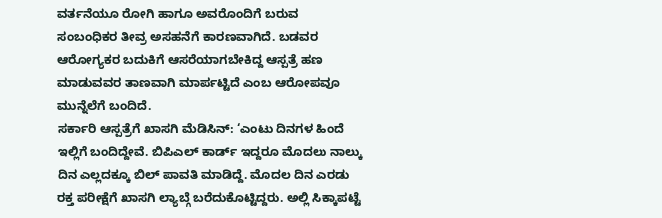ವರ್ತನೆಯೂ ರೋಗಿ ಹಾಗೂ ಅವರೊಂದಿಗೆ ಬರುವ ಸಂಬಂಧಿಕರ ತೀವ್ರ ಅಸಹನೆಗೆ ಕಾರಣವಾಗಿದೆ. ಬಡವರ ಆರೋಗ್ಯಕರ ಬದುಕಿಗೆ ಆಸರೆಯಾಗಬೇಕಿದ್ದ ಆಸ್ಪತ್ರೆ ಹಣ ಮಾಡುವವರ ತಾಣವಾಗಿ ಮಾರ್ಪಟ್ಟಿದೆ ಎಂಬ ಆರೋಪವೂ ಮುನ್ನೆಲೆಗೆ ಬಂದಿದೆ.
ಸರ್ಕಾರಿ ಆಸ್ಪತ್ರೆಗೆ ಖಾಸಗಿ ಮೆಡಿಸಿನ್: ‘ಎಂಟು ದಿನಗಳ ಹಿಂದೆ ಇಲ್ಲಿಗೆ ಬಂದಿದ್ದೇವೆ. ಬಿಪಿಎಲ್ ಕಾರ್ಡ್ ಇದ್ದರೂ ಮೊದಲು ನಾಲ್ಕು ದಿನ ಎಲ್ಲದಕ್ಕೂ ಬಿಲ್ ಪಾವತಿ ಮಾಡಿದ್ದೆ. ಮೊದಲ ದಿನ ಎರಡು ರಕ್ತ ಪರೀಕ್ಷೆಗೆ ಖಾಸಗಿ ಲ್ಯಾಬ್ಗೆ ಬರೆದುಕೊಟ್ಟಿದ್ದರು. ಅಲ್ಲಿ ಸಿಕ್ಕಾಪಟ್ಟೆ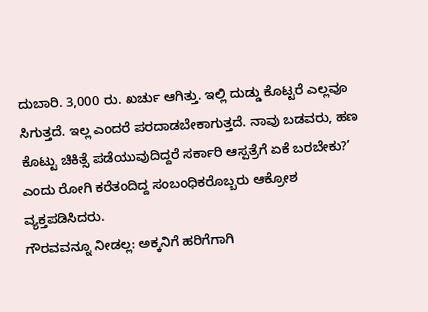ದುಬಾರಿ. 3,000 ರು. ಖರ್ಚು ಆಗಿತ್ತು. ಇಲ್ಲಿ ದುಡ್ಡು ಕೊಟ್ಟರೆ ಎಲ್ಲವೂ ಸಿಗುತ್ತದೆ. ಇಲ್ಲ ಎಂದರೆ ಪರದಾಡಬೇಕಾಗುತ್ತದೆ. ನಾವು ಬಡವರು, ಹಣ ಕೊಟ್ಟು ಚಿಕಿತ್ಸೆ ಪಡೆಯುವುದಿದ್ದರೆ ಸರ್ಕಾರಿ ಆಸ್ಪತ್ರೆಗೆ ಏಕೆ ಬರಬೇಕು?’ ಎಂದು ರೋಗಿ ಕರೆತಂದಿದ್ದ ಸಂಬಂಧಿಕರೊಬ್ಬರು ಆಕ್ರೋಶ ವ್ಯಕ್ತಪಡಿಸಿದರು.
ಗೌರವವನ್ನೂ ನೀಡಲ್ಲ: ಅಕ್ಕನಿಗೆ ಹರಿಗೆಗಾಗಿ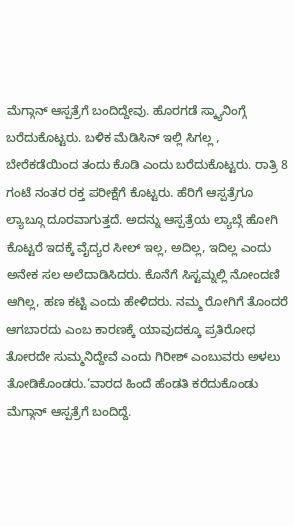ಮೆಗ್ಗಾನ್ ಆಸ್ಪತ್ರೆಗೆ ಬಂದಿದ್ದೇವು. ಹೊರಗಡೆ ಸ್ಕ್ಯಾನಿಂಗ್ಗೆ ಬರೆದುಕೊಟ್ಟರು. ಬಳಿಕ ಮೆಡಿಸಿನ್ ಇಲ್ಲಿ ಸಿಗಲ್ಲ , ಬೇರೆಕಡೆಯಿಂದ ತಂದು ಕೊಡಿ ಎಂದು ಬರೆದುಕೊಟ್ಟರು. ರಾತ್ರಿ 8 ಗಂಟೆ ನಂತರ ರಕ್ತ ಪರೀಕ್ಷೆಗೆ ಕೊಟ್ಟರು. ಹೆರಿಗೆ ಆಸ್ಪತ್ರೆಗೂ ಲ್ಯಾಬ್ಗೂ ದೂರವಾಗುತ್ತದೆ. ಅದನ್ನು ಆಸ್ಪತ್ರೆಯ ಲ್ಯಾಬ್ಗೆ ಹೋಗಿ ಕೊಟ್ಟರೆ ಇದಕ್ಕೆ ವೈದ್ಯರ ಸೀಲ್ ಇಲ್ಲ, ಅದಿಲ್ಲ, ಇದಿಲ್ಲ ಎಂದು ಅನೇಕ ಸಲ ಅಲೆದಾಡಿಸಿದರು. ಕೊನೆಗೆ ಸಿಸ್ಟಮ್ನಲ್ಲಿ ನೋಂದಣಿ ಆಗಿಲ್ಲ, ಹಣ ಕಟ್ಟಿ ಎಂದು ಹೇಳಿದರು. ನಮ್ಮ ರೋಗಿಗೆ ತೊಂದರೆ ಆಗಬಾರದು ಎಂಬ ಕಾರಣಕ್ಕೆ ಯಾವುದಕ್ಕೂ ಪ್ರತಿರೋಧ ತೋರದೇ ಸುಮ್ಮನಿದ್ದೇವೆ ಎಂದು ಗಿರೀಶ್ ಎಂಬುವರು ಅಳಲು ತೋಡಿಕೊಂಡರು.‘ವಾರದ ಹಿಂದೆ ಹೆಂಡತಿ ಕರೆದುಕೊಂಡು ಮೆಗ್ಗಾನ್ ಆಸ್ಪತ್ರೆಗೆ ಬಂದಿದ್ದೆ.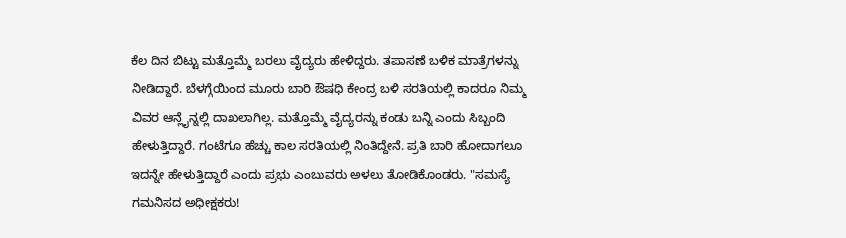ಕೆಲ ದಿನ ಬಿಟ್ಟು ಮತ್ತೊಮ್ಮೆ ಬರಲು ವೈದ್ಯರು ಹೇಳಿದ್ದರು. ತಪಾಸಣೆ ಬಳಿಕ ಮಾತ್ರೆಗಳನ್ನು ನೀಡಿದ್ದಾರೆ. ಬೆಳಗ್ಗೆಯಿಂದ ಮೂರು ಬಾರಿ ಔಷಧಿ ಕೇಂದ್ರ ಬಳಿ ಸರತಿಯಲ್ಲಿ ಕಾದರೂ ನಿಮ್ಮ ವಿವರ ಆನ್ಲೈನ್ನಲ್ಲಿ ದಾಖಲಾಗಿಲ್ಲ. ಮತ್ತೊಮ್ಮೆ ವೈದ್ಯರನ್ನು ಕಂಡು ಬನ್ನಿ ಎಂದು ಸಿಬ್ಬಂದಿ ಹೇಳುತ್ತಿದ್ದಾರೆ. ಗಂಟೆಗೂ ಹೆಚ್ಚು ಕಾಲ ಸರತಿಯಲ್ಲಿ ನಿಂತಿದ್ದೇನೆ. ಪ್ರತಿ ಬಾರಿ ಹೋದಾಗಲೂ ಇದನ್ನೇ ಹೇಳುತ್ತಿದ್ದಾರೆ ಎಂದು ಪ್ರಭು ಎಂಬುವರು ಅಳಲು ತೋಡಿಕೊಂಡರು. "ಸಮಸ್ಯೆ ಗಮನಿಸದ ಅಧೀಕ್ಷಕರು!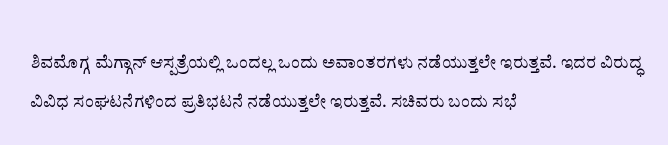ಶಿವಮೊಗ್ಗ ಮೆಗ್ಗಾನ್ ಆಸ್ಪತ್ರೆಯಲ್ಲಿ ಒಂದಲ್ಲ ಒಂದು ಅವಾಂತರಗಳು ನಡೆಯುತ್ತಲೇ ಇರುತ್ತವೆ. ಇದರ ವಿರುದ್ಧ ವಿವಿಧ ಸಂಘಟನೆಗಳಿಂದ ಪ್ರತಿಭಟನೆ ನಡೆಯುತ್ತಲೇ ಇರುತ್ತವೆ. ಸಚಿವರು ಬಂದು ಸಭೆ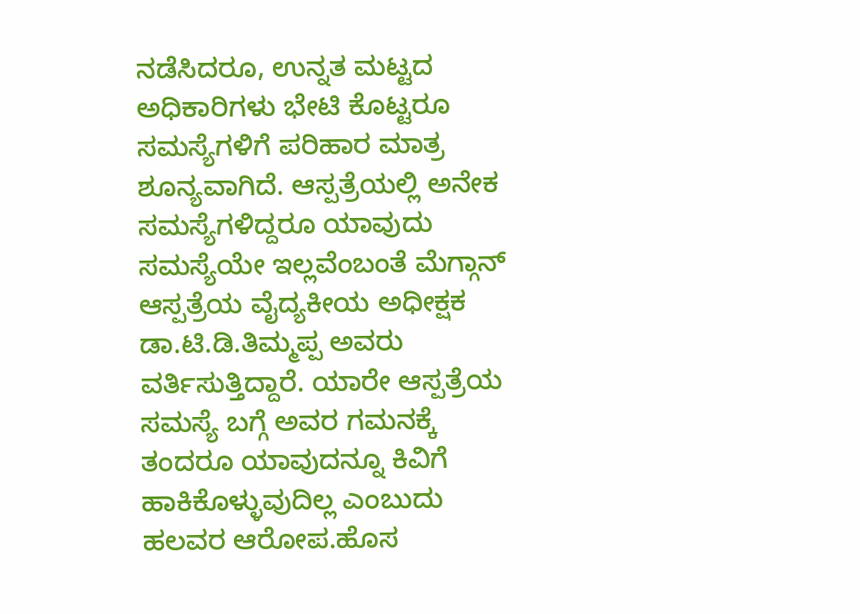ನಡೆಸಿದರೂ, ಉನ್ನತ ಮಟ್ಟದ ಅಧಿಕಾರಿಗಳು ಭೇಟಿ ಕೊಟ್ಟರೂ ಸಮಸ್ಯೆಗಳಿಗೆ ಪರಿಹಾರ ಮಾತ್ರ ಶೂನ್ಯವಾಗಿದೆ. ಆಸ್ಪತ್ರೆಯಲ್ಲಿ ಅನೇಕ ಸಮಸ್ಯೆಗಳಿದ್ದರೂ ಯಾವುದು ಸಮಸ್ಯೆಯೇ ಇಲ್ಲವೆಂಬಂತೆ ಮೆಗ್ಗಾನ್ ಆಸ್ಪತ್ರೆಯ ವೈದ್ಯಕೀಯ ಅಧೀಕ್ಷಕ ಡಾ.ಟಿ.ಡಿ.ತಿಮ್ಮಪ್ಪ ಅವರು ವರ್ತಿಸುತ್ತಿದ್ದಾರೆ. ಯಾರೇ ಆಸ್ಪತ್ರೆಯ ಸಮಸ್ಯೆ ಬಗ್ಗೆ ಅವರ ಗಮನಕ್ಕೆ ತಂದರೂ ಯಾವುದನ್ನೂ ಕಿವಿಗೆ ಹಾಕಿಕೊಳ್ಳುವುದಿಲ್ಲ ಎಂಬುದು ಹಲವರ ಆರೋಪ.ಹೊಸ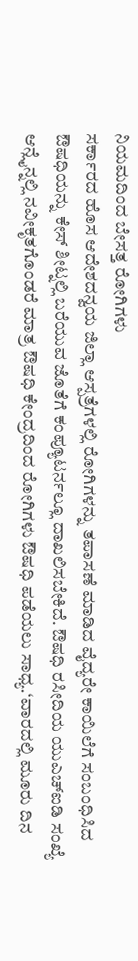ನಿಯಮದಿಂದ ಬೇಸತ್ತ ರೋಗಿಗಳು
ಸರ್ಕಾರದ ಹೊಸ ಆದೇಶದನ್ವಯ ಜಿಲ್ಲಾ ಆಸ್ಪತ್ರೆಗಳಲ್ಲಿ ರೋಗಿಗಳನ್ನು ತಪಾಸಣೆ ಮಾಡಿದ ವೈದ್ಯರೇ ಕಾಯಿಲೆಗೆ ಸಂಬಂಧಿಸಿದ ಔಷಧಿಯನ್ನು ಕೇಸ್ ಶೀಟ್ನಲ್ಲಿ ಬರೆಯುವ ಜೊತೆಗೆ ಕಂಪ್ಯೂಟರ್ನಲ್ಲೂ ದಾಖಲಿಸಬೇಕಿದೆ. ಔಷಧಿ ರಸೀದಿಯ ಯುಎಚ್ಐಡಿ ಸಂಖ್ಯೆ ಆನ್ಲೈನ್ನಲ್ಲಿ ನವೀಕೃತಗೊಂಡರೆ ಮಾತ್ರ ಔಷಧಿ ಕೇಂದ್ರದಿಂದ ರೋಗಿಗಳು ಔಷಧಿ ಪಡೆಯಲು ಸಾಧ್ಯ.‘ವಾರದಲ್ಲಿ ಮೂರು ದಿನ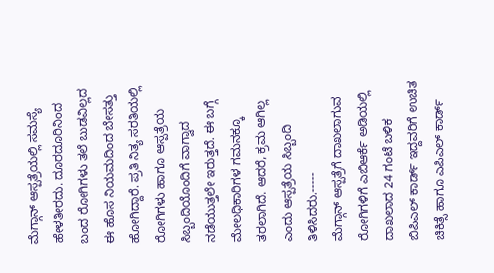ಮೆಗ್ಗಾನ್ ಆಸ್ಪತ್ರೆಯಲ್ಲಿ ಸಮಸ್ಯೆ ಹೇಳತೀರದು. ದೂರದೂರಿನಿಂದ ಬಂದ ರೋಗಿಗಳು ತಲೆ ಬುಡವಿಲ್ಲದ ಈ ಹೊಸ ನಿಯಮದಿಂದ ಬೇಸತ್ತು ಹೋಗಿದ್ದಾರೆ. ಪ್ರತಿ ನಿತ್ಯ ಸರತಿಯಲ್ಲಿ ರೋಗಿಗಳು ಹಾಗೂ ಆಸ್ಪತ್ರೆಯ ಸಿಬ್ಬಂದಿಯೊಂದಿಗೆ ವಾಗ್ವಾದ ನಡೆಯುತ್ತಲೇ ಇರುತ್ತದೆ. ಈ ಬಗ್ಗೆ ಮೇಲಧಿಕಾರಿಗಳ ಗಮನಕ್ಕೂ ತರಲಾಗಿದೆ. ಆದರೆ, ಕ್ರಮ ಆಗಿಲ್ಲ ಎಂದು ಆಸ್ಪತ್ರೆಯ ಸಿಬ್ಬಂದಿ ತಿಳಿಸಿದರು.-----
ಮೆಗ್ಗಾನ್ ಆಸ್ಪತ್ರೆಗೆ ದಾಖಲಾಗುವ ರೋಗಿಗಳಿಗೆ ಎಬಿಆರ್ಕೆ ಅಡಿಯಲ್ಲಿ ದಾಖಲಾದ 24 ಗಂಟೆ ಬಳಿಕ ಬಿಪಿಎಲ್ ಕಾರ್ಡ್ ಇದ್ದವರಿಗೆ ಉಚಿತ ಚಿಕಿತ್ಸೆ ಹಾಗೂ ಎಪಿಎಲ್ ಕಾರ್ಡ್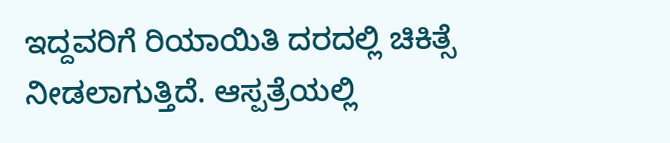ಇದ್ದವರಿಗೆ ರಿಯಾಯಿತಿ ದರದಲ್ಲಿ ಚಿಕಿತ್ಸೆ ನೀಡಲಾಗುತ್ತಿದೆ. ಆಸ್ಪತ್ರೆಯಲ್ಲಿ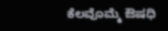ಕೆಲವೊಮ್ಮೆ ಔಷಧಿ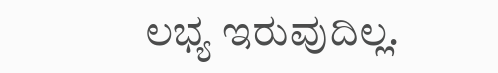ಲಭ್ಯ ಇರುವುದಿಲ್ಲ.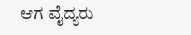ಆಗ ವೈದ್ಯರು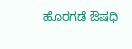ಹೊರಗಡೆ ಔಷಧಿ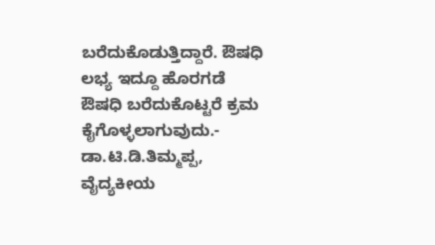ಬರೆದುಕೊಡುತ್ತಿದ್ದಾರೆ. ಔಷಧಿ ಲಭ್ಯ ಇದ್ದೂ ಹೊರಗಡೆ ಔಷಧಿ ಬರೆದುಕೊಟ್ಟರೆ ಕ್ರಮ ಕೈಗೊಳ್ಳಲಾಗುವುದು.- ಡಾ.ಟಿ.ಡಿ.ತಿಮ್ಮಪ್ಪ, ವೈದ್ಯಕೀಯ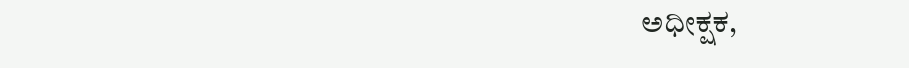ಅಧೀಕ್ಷಕ,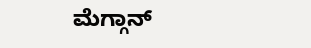ಮೆಗ್ಗಾನ್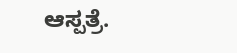ಆಸ್ಪತ್ರೆ.